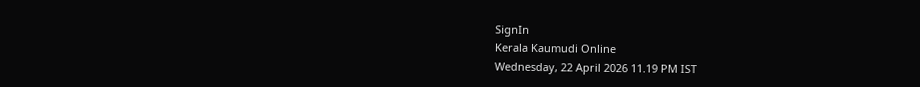SignIn
Kerala Kaumudi Online
Wednesday, 22 April 2026 11.19 PM IST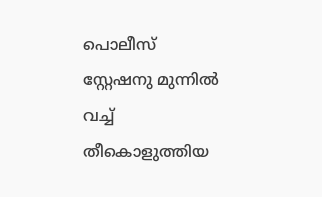പൊലീസ് സ്റ്റേഷനു മുന്നിൽ വച്ച് തീകൊളുത്തിയ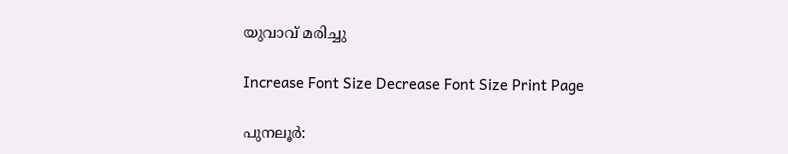യുവാവ് മരിച്ചു

Increase Font Size Decrease Font Size Print Page

പുനലൂർ: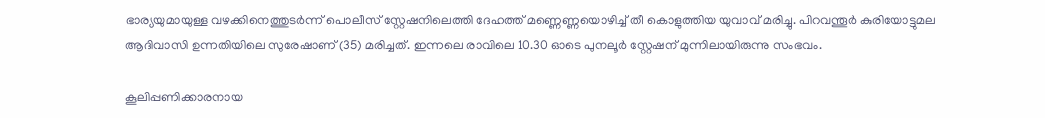ഭാര്യയുമായുള്ള വഴക്കിനെത്തുടർന്ന് പൊലീസ് സ്റ്റേഷനിലെത്തി ദേഹത്ത് മണ്ണെണ്ണയൊഴിച്ച് തീ കൊളുത്തിയ യുവാവ് മരിച്ചു. പിറവന്തൂർ കുരിയോട്ടുമല ആദിവാസി ഉന്നതിയിലെ സുരേഷാണ് (35) മരിച്ചത്. ഇന്നലെ രാവിലെ 10.30 ഓടെ പുനലൂർ സ്റ്റേഷന് മുന്നിലായിരുന്നു സംഭവം.

കൂലിപ്പണിക്കാരനായ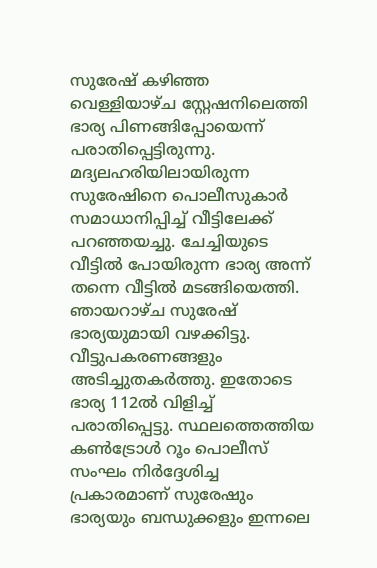സുരേഷ് കഴിഞ്ഞ വെള്ളിയാഴ്ച സ്റ്റേഷനിലെത്തി ഭാര്യ പിണങ്ങിപ്പോയെന്ന് പരാതിപ്പെട്ടിരുന്നു. മദ്യലഹരിയിലായിരുന്ന സുരേഷിനെ പൊലീസുകാർ സമാധാനിപ്പിച്ച് വീട്ടിലേക്ക് പറഞ്ഞയച്ചു. ചേച്ചിയുടെ വീട്ടിൽ പോയിരുന്ന ഭാര്യ അന്ന് തന്നെ വീട്ടിൽ മടങ്ങിയെത്തി. ഞായറാഴ്ച സുരേഷ് ഭാര്യയുമായി വഴക്കിട്ടു. വീട്ടുപകരണങ്ങളും അടിച്ചുതകർത്തു. ഇതോടെ ഭാര്യ 112ൽ വിളിച്ച് പരാതിപ്പെട്ടു. സ്ഥലത്തെത്തിയ കൺട്രോൾ റൂം പൊലീസ് സംഘം നിർദ്ദേശിച്ച പ്രകാരമാണ് സുരേഷും ഭാര്യയും ബന്ധുക്കളും ഇന്നലെ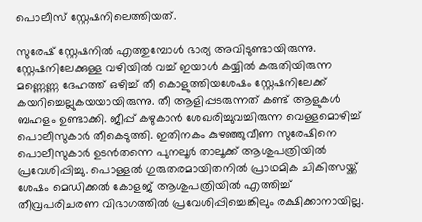പൊലീസ് സ്റ്റേഷനിലെത്തിയത്.

സുരേഷ് സ്റ്റേഷനിൽ എത്തുമ്പോൾ ഭാര്യ അവിടുണ്ടായിരുന്നു. സ്റ്റേഷനിലേക്കുള്ള വഴിയിൽ വച്ച് ഇയാൾ കയ്യിൽ കരുതിയിരുന്ന മണ്ണെണ്ണ ദേഹത്ത് ഒഴിച്ച് തീ കൊളുത്തിയശേഷം സ്റ്റേഷനിലേക്ക് കയറിച്ചെല്ലുകയയായിരുന്നു. തീ ആളിപ്പടരുന്നത് കണ്ട് ആളുകൾ ബഹളം ഉണ്ടാക്ക‍ി. ജീപ്പ് കഴുകാൻ ശേഖരിച്ചുവച്ചിരുന്ന വെള്ളമൊഴിച്ച് പൊലീസുകാർ തീകെടുത്തി. ഇതിനകം കുഴഞ്ഞുവീണ സുരേഷിനെ പൊലീസുകാർ ഉടൻതന്നെ പുനലൂർ താലൂക്ക് ആശുപത്രിയിൽ പ്രവേശിപ്പിച്ചു. പൊള്ളൽ ഗുരുതരമായിതനിൽ പ്രാഥമിക ചികിത്സയ്ക്ക് ശേഷം മെഡിക്കൽ കോളജ് ആശുപത്രിയിൽ എത്തിച്ച് തീവ്രപരിചരണ വിഭാഗത്തിൽ പ്രവേശിപ്പിച്ചെങ്കിലും രക്ഷിക്കാനായില്ല.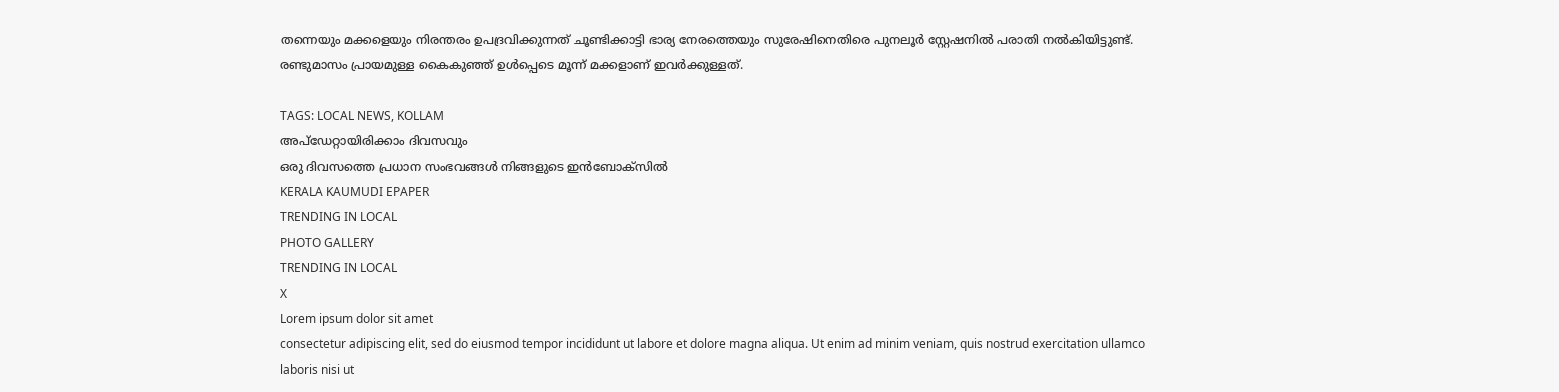തന്നെയും മക്കളെയും നിരന്തരം ഉപദ്രവിക്കുന്നത് ചൂണ്ടിക്കാട്ടി ഭാര്യ നേരത്തെയും സുരേഷിനെതിരെ പുനലൂർ സ്റ്റേഷനിൽ പരാതി നൽകിയിട്ടുണ്ട്. രണ്ടുമാസം പ്രായമുള്ള കൈകുഞ്ഞ് ഉൾപ്പെടെ മൂന്ന് മക്കളാണ് ഇവർക്കുള്ളത്.

TAGS: LOCAL NEWS, KOLLAM
അപ്ഡേറ്റായിരിക്കാം ദിവസവും
ഒരു ദിവസത്തെ പ്രധാന സംഭവങ്ങൾ നിങ്ങളുടെ ഇൻബോക്സിൽ
KERALA KAUMUDI EPAPER
TRENDING IN LOCAL
PHOTO GALLERY
TRENDING IN LOCAL
X
Lorem ipsum dolor sit amet
consectetur adipiscing elit, sed do eiusmod tempor incididunt ut labore et dolore magna aliqua. Ut enim ad minim veniam, quis nostrud exercitation ullamco laboris nisi ut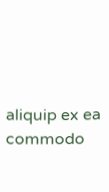aliquip ex ea commodo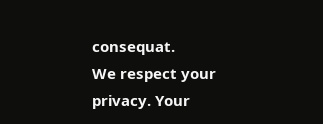consequat.
We respect your privacy. Your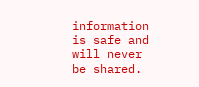information is safe and will never be shared.